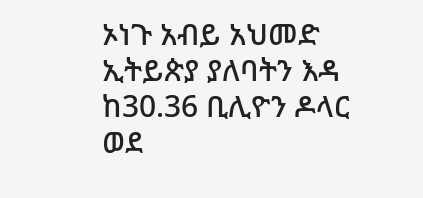ኦነጉ አብይ አህመድ ኢትይጵያ ያለባትን እዳ ከ30.36 ቢሊዮን ዶላር ወደ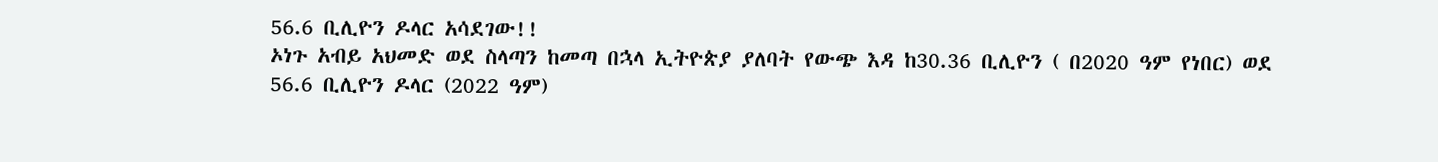56.6 ቢሊዮን ዶላር አሳደገው!!
ኦነጉ አብይ አህመድ ወደ ስላጣን ከመጣ በኋላ ኢትዮጵያ ያለባት የውጭ እዳ ከ30.36 ቢሊዮን ( በ2020 ዓም የነበር) ወደ
56.6 ቢሊዮን ዶላር (2022 ዓም)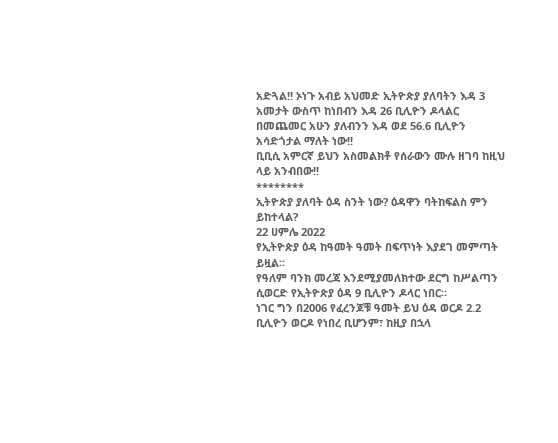አድጓል!! ኦነጉ አብይ አህመድ ኢትዮጵያ ያለባትን እዳ 3 አመታት ውስጥ ከነበብን እዳ 26 ቢሊዮን ዶላልር በመጨመር አሁን ያለብንን እዳ ወደ 56.6 ቢሊዮን አሳድጎታል ማለት ነው!!
ቢቢሲ አምርኛ ይህን አስመልክቶ የሰራውን ሙሉ ዘገባ ከዚህ ላይ አንብበው!!
********
ኢትዮጵያ ያለባት ዕዳ ስንት ነው? ዕዳዋን ባትከፍልስ ምን ይከተላል?
22 ሀምሌ 2022
የኢትዮጵያ ዕዳ ከዓመት ዓመት በፍጥነት እያደገ መምጣት ይዟል።
የዓለም ባንክ መረጃ እንደሚያመለክተው ደርግ ከሥልጣን ሲወርድ የኢትዮጵያ ዕዳ 9 ቢሊዮን ዶላር ነበር።
ነገር ግን በ2006 የፈረንጆቹ ዓመት ይህ ዕዳ ወርዶ 2.2 ቢሊዮን ወርዶ የነበረ ቢሆንም፣ ከዚያ በኋላ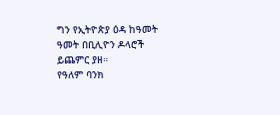ግን የኢትዮጵያ ዕዳ ከዓመት ዓመት በቢሊዮን ዶላሮች ይጨምር ያዘ።
የዓለም ባንክ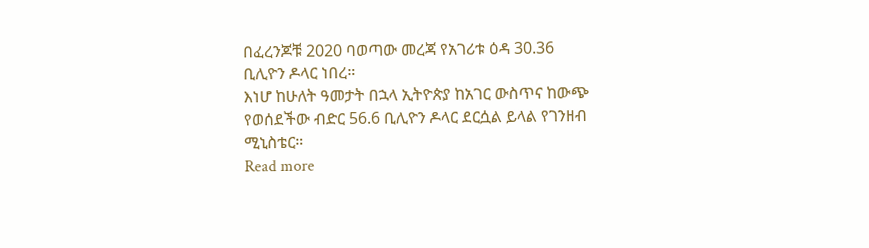በፈረንጆቹ 2020 ባወጣው መረጃ የአገሪቱ ዕዳ 30.36 ቢሊዮን ዶላር ነበረ።
እነሆ ከሁለት ዓመታት በኋላ ኢትዮጵያ ከአገር ውስጥና ከውጭ የወሰደችው ብድር 56.6 ቢሊዮን ዶላር ደርሷል ይላል የገንዘብ ሚኒስቴር።
Read more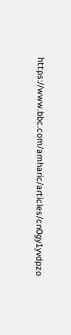https://www.bbc.com/amharic/articles/cn0gy1yvdpzo